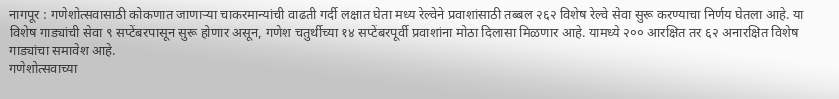नागपूर : गणेशोत्सवासाठी कोकणात जाणाऱ्या चाकरमान्यांची वाढती गर्दी लक्षात घेता मध्य रेल्वेने प्रवाशांसाठी तब्बल २६२ विशेष रेल्वे सेवा सुरू करण्याचा निर्णय घेतला आहे. या विशेष गाड्यांची सेवा ९ सप्टेंबरपासून सुरू होणार असून, गणेश चतुर्थीच्या १४ सप्टेंबरपूर्वी प्रवाशांना मोठा दिलासा मिळणार आहे. यामध्ये २०० आरक्षित तर ६२ अनारक्षित विशेष गाड्यांचा समावेश आहे.
गणेशोत्सवाच्या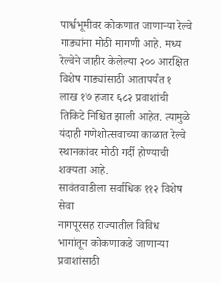पार्श्वभूमीवर कोकणात जाणाऱ्या रेल्वे गाड्यांना मोठी मागणी आहे. मध्य रेल्वेने जाहीर केलेल्या २०० आरक्षित विशेष गाड्यांसाठी आतापर्यंत १ लाख १७ हजार ६८२ प्रवाशांची तिकिटे निश्चित झाली आहेत. त्यामुळे यंदाही गणेशोत्सवाच्या काळात रेल्वे स्थानकांवर मोठी गर्दी होण्याची शक्यता आहे.
सावंतवाडीला सर्वाधिक ११२ विशेष सेवा
नागपूरसह राज्यातील विविध भागांतून कोकणाकडे जाणाऱ्या प्रवाशांसाठी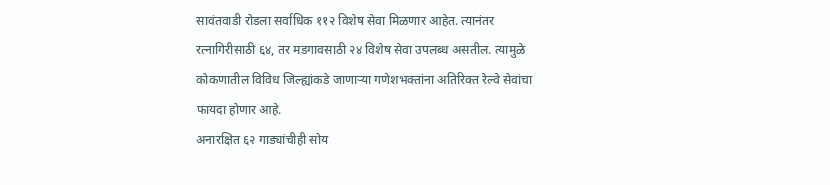सावंतवाडी रोडला सर्वाधिक ११२ विशेष सेवा मिळणार आहेत. त्यानंतर रत्नागिरीसाठी ६४, तर मडगावसाठी २४ विशेष सेवा उपलब्ध असतील. त्यामुळे कोकणातील विविध जिल्ह्यांकडे जाणाऱ्या गणेशभक्तांना अतिरिक्त रेल्वे सेवांचा फायदा होणार आहे.
अनारक्षित ६२ गाड्यांचीही सोय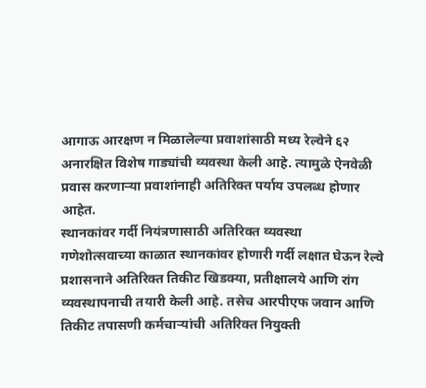आगाऊ आरक्षण न मिळालेल्या प्रवाशांसाठी मध्य रेल्वेने ६२ अनारक्षित विशेष गाड्यांची व्यवस्था केली आहे. त्यामुळे ऐनवेळी प्रवास करणाऱ्या प्रवाशांनाही अतिरिक्त पर्याय उपलब्ध होणार आहेत.
स्थानकांवर गर्दी नियंत्रणासाठी अतिरिक्त व्यवस्था
गणेशोत्सवाच्या काळात स्थानकांवर होणारी गर्दी लक्षात घेऊन रेल्वे प्रशासनाने अतिरिक्त तिकीट खिडक्या, प्रतीक्षालये आणि रांग व्यवस्थापनाची तयारी केली आहे. तसेच आरपीएफ जवान आणि तिकीट तपासणी कर्मचाऱ्यांची अतिरिक्त नियुक्ती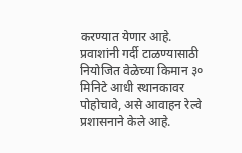करण्यात येणार आहे. प्रवाशांनी गर्दी टाळण्यासाठी नियोजित वेळेच्या किमान ३० मिनिटे आधी स्थानकावर पोहोचावे, असे आवाहन रेल्वे प्रशासनाने केले आहे.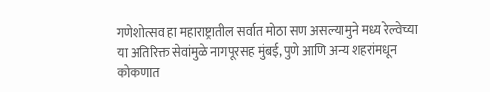गणेशोत्सव हा महाराष्ट्रातील सर्वात मोठा सण असल्यामुने मध्य रेल्वेच्या या अतिरिक्त सेवांमुळे नागपूरसह मुंबई, पुणे आणि अन्य शहरांमधून कोकणात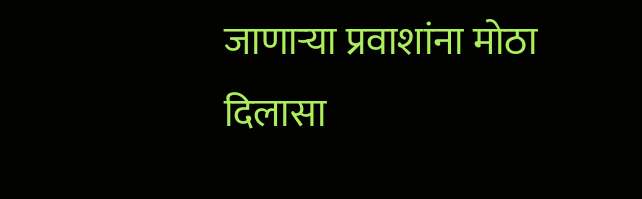जाणाऱ्या प्रवाशांना मोठा दिलासा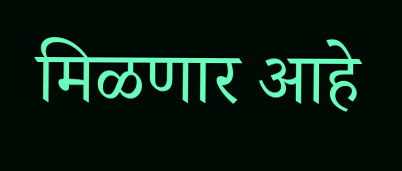मिळणार आहे